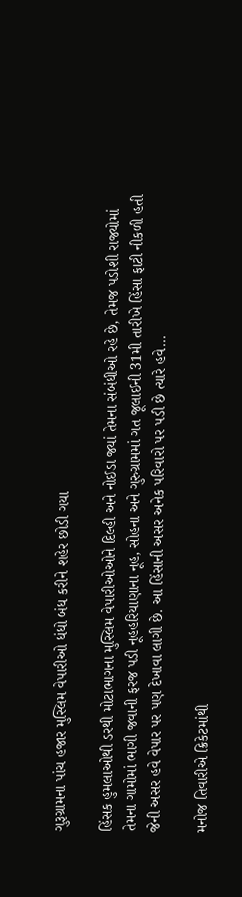ગુરૂગ્રામના પાંચ હજાર મુસ્લિમ વેપારીઓ ધંધો બંધ કરીને શહેર છોડી ગયા

હિંસક હુમલાઓથી ડરથી મોટાભાગના મુસ્લિમ વેપારીઓઓને દિલ્હી અને નોઈડા જ્યાં તેમના સંબંધીઓ રહે છે, તેમજ પડોશી રાજ્યોમાં તેમના ગામોમાં ભાગી જવાની ફરજ પડી નૂહહરિયાણાના નૂહ, સોહના અને ગુરુગ્રામમાં ગત જૂલાઈની 31મી તારીખે હિંસા ફાટી નીકળી હતી જેની અસર હવે વેપાર પર પણ દેખાવા લાગી છે. આ હિંસાની અસર અનેક પરિવારો પર પડી છે ત્યારે હવે…

મનોજ તિવારીએ ક્રિકેટમાંથી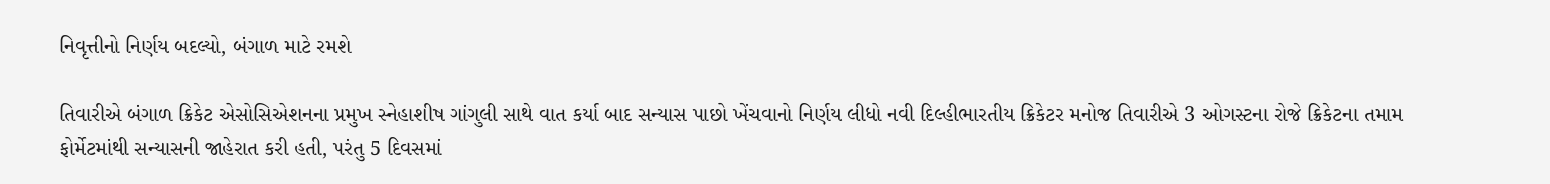નિવૃત્તીનો નિર્ણય બદલ્યો, બંગાળ માટે રમશે

તિવારીએ બંગાળ ક્રિકેટ એસોસિએશનના પ્રમુખ સ્નેહાશીષ ગાંગુલી સાથે વાત કર્યા બાદ સન્યાસ પાછો ખેંચવાનો નિર્ણય લીધો નવી દિલ્હીભારતીય ક્રિકેટર મનોજ તિવારીએ 3 ઓગસ્ટના રોજે ક્રિકેટના તમામ ફોર્મેટમાંથી સન્યાસની જાહેરાત કરી હતી, પરંતુ 5 દિવસમાં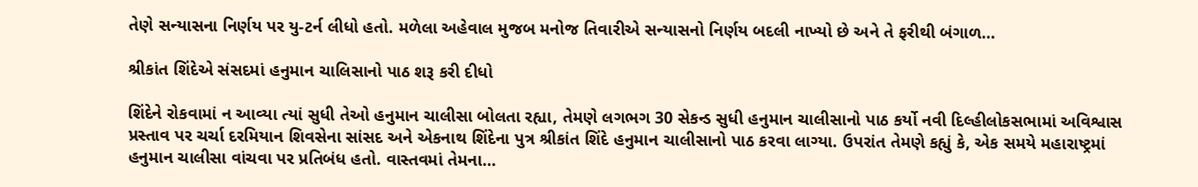તેણે સન્યાસના નિર્ણય પર યુ-ટર્ન લીધો હતો. મળેલા અહેવાલ મુજબ મનોજ તિવારીએ સન્યાસનો નિર્ણય બદલી નાખ્યો છે અને તે ફરીથી બંગાળ…

શ્રીકાંત શિંદેએ સંસદમાં હનુમાન ચાલિસાનો પાઠ શરૂ કરી દીધો

શિંદેને રોકવામાં ન આવ્યા ત્યાં સુધી તેઓ હનુમાન ચાલીસા બોલતા રહ્યા, તેમણે લગભગ 30 સેકન્ડ સુધી હનુમાન ચાલીસાનો પાઠ કર્યો નવી દિલ્હીલોકસભામાં અવિશ્વાસ પ્રસ્તાવ પર ચર્ચા દરમિયાન શિવસેના સાંસદ અને એકનાથ શિંદેના પુત્ર શ્રીકાંત શિંદે હનુમાન ચાલીસાનો પાઠ કરવા લાગ્યા. ઉપરાંત તેમણે કહ્યું કે, એક સમયે મહારાષ્ટ્રમાં હનુમાન ચાલીસા વાંચવા પર પ્રતિબંધ હતો. વાસ્તવમાં તેમના…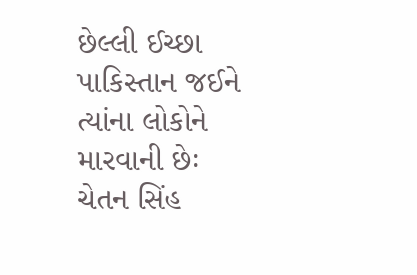છેલ્લી ઈચ્છા પાકિસ્તાન જઈને ત્યાંના લોકોને મારવાની છેઃ ચેતન સિંહ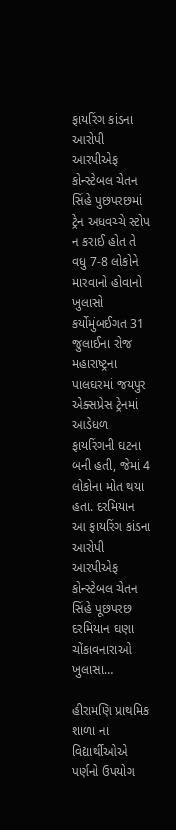ફાયરિંગ કાંડના આરોપી આરપીએફ કોન્સ્ટેબલ ચેતન સિંહે પુછપરછમાં ટ્રેન અધવચ્ચે સ્ટોપ ન કરાઈ હોત તે વધુ 7-8 લોકોને મારવાનો હોવાનો ખુલાસો કર્યોમુંબઈગત 31 જુલાઈના રોજ મહારાષ્ટ્રના પાલઘરમાં જયપુર એક્સપ્રેસ ટ્રેનમાં આડેધળ ફાયરિંગની ઘટના બની હતી, જેમાં 4 લોકોના મોત થયા હતા. દરમિયાન આ ફાયરિંગ કાંડના આરોપી આરપીએફ કોન્સ્ટેબલ ચેતન સિંહે પૂછપરછ દરમિયાન ઘણા ચોંકાવનારાઓ ખુલાસા…

હીરામણિ પ્રાથમિક શાળા ના વિદ્યાર્થીઓએ પર્ણનો ઉપયોગ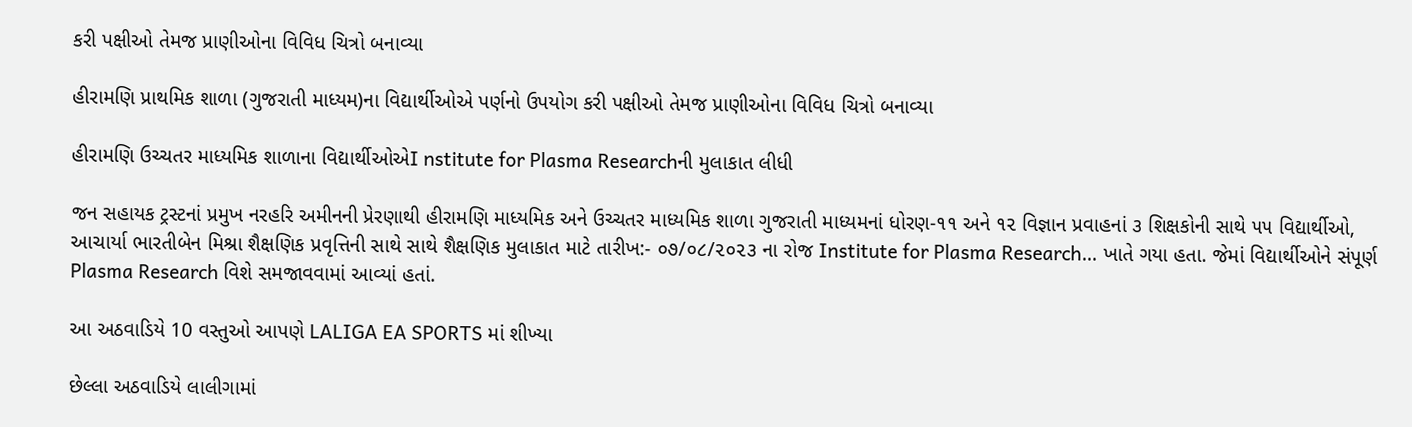કરી પક્ષીઓ તેમજ પ્રાણીઓના વિવિધ ચિત્રો બનાવ્યા

હીરામણિ પ્રાથમિક શાળા (ગુજરાતી માધ્યમ)ના વિદ્યાર્થીઓએ પર્ણનો ઉપયોગ કરી પક્ષીઓ તેમજ પ્રાણીઓના વિવિધ ચિત્રો બનાવ્યા

હીરામણિ ઉચ્ચતર માધ્યમિક શાળાના વિદ્યાર્થીઓએI nstitute for Plasma Researchની મુલાકાત લીધી

જન સહાયક ટ્રસ્ટનાં પ્રમુખ નરહરિ અમીનની પ્રેરણાથી હીરામણિ માધ્યમિક અને ઉચ્ચતર માધ્યમિક શાળા ગુજરાતી માધ્યમનાં ધોરણ-૧૧ અને ૧૨ વિજ્ઞાન પ્રવાહનાં ૩ શિક્ષકોની સાથે ૫૫ વિદ્યાર્થીઓ, આચાર્યા ભારતીબેન મિશ્રા શૈક્ષણિક પ્રવૃત્તિની સાથે સાથે શૈક્ષણિક મુલાકાત માટે તારીખ:- ૦૭/૦૮/૨૦૨૩ ના રોજ Institute for Plasma Research… ખાતે ગયા હતા. જેમાં વિદ્યાર્થીઓને સંપૂર્ણ Plasma Research વિશે સમજાવવામાં આવ્યાં હતાં.

આ અઠવાડિયે 10 વસ્તુઓ આપણે LALIGA EA SPORTS માં શીખ્યા

છેલ્લા અઠવાડિયે લાલીગામાં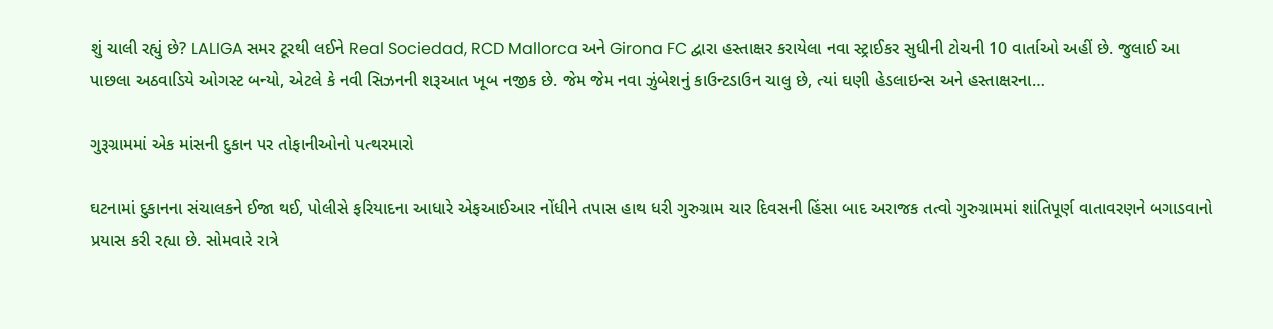શું ચાલી રહ્યું છે? LALIGA સમર ટૂરથી લઈને Real Sociedad, RCD Mallorca અને Girona FC દ્વારા હસ્તાક્ષર કરાયેલા નવા સ્ટ્રાઈકર સુધીની ટોચની 10 વાર્તાઓ અહીં છે. જુલાઈ આ પાછલા અઠવાડિયે ઓગસ્ટ બન્યો, એટલે કે નવી સિઝનની શરૂઆત ખૂબ નજીક છે. જેમ જેમ નવા ઝુંબેશનું કાઉન્ટડાઉન ચાલુ છે, ત્યાં ઘણી હેડલાઇન્સ અને હસ્તાક્ષરના…

ગુરૂગ્રામમાં એક માંસની દુકાન પર તોફાનીઓનો પત્થરમારો

ઘટનામાં દુકાનના સંચાલકને ઈજા થઈ, પોલીસે ફરિયાદના આધારે એફઆઈઆર નોંધીને તપાસ હાથ ધરી ગુરુગ્રામ ચાર દિવસની હિંસા બાદ અરાજક તત્વો ગુરુગ્રામમાં શાંતિપૂર્ણ વાતાવરણને બગાડવાનો પ્રયાસ કરી રહ્યા છે. સોમવારે રાત્રે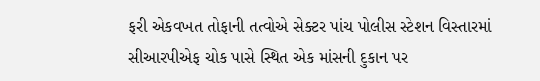ફરી એકવખત તોફાની તત્વોએ સેક્ટર પાંચ પોલીસ સ્ટેશન વિસ્તારમાં સીઆરપીએફ ચોક પાસે સ્થિત એક માંસની દુકાન પર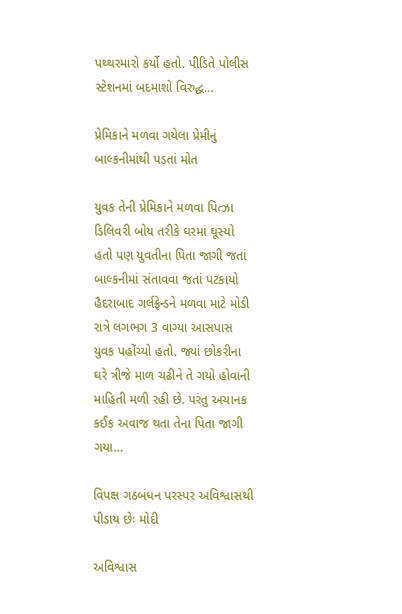પથ્થરમારો કર્યો હતો. પીડિતે પોલીસ સ્ટેશનમાં બદમાશો વિરુદ્ધ…

પ્રેમિકાને મળવા ગયેલા પ્રેમીનું બાલ્કનીમાંથી પડતાં મોત

યુવક તેની પ્રેમિકાને મળવા પિત્ઝા ડિલિવરી બોય તરીકે ઘરમાં ઘૂસ્યો હતો પણ યુવતીના પિતા જાગી જતાં બાલ્કનીમાં સંતાવવા જતાં પટકાયો હૈદરાબાદ ગર્લફ્રેન્ડને મળવા માટે મોડી રાત્રે લગભગ 3 વાગ્યા આસપાસ યુવક પહોંચ્યો હતો. જ્યાં છોકરીના ઘરે ત્રીજે માળ ચઢીને તે ગયો હોવાની માહિતી મળી રહી છે. પરંતુ અચાનક કઈક અવાજ થતા તેના પિતા જાગી ગયા…

વિપક્ષ ગઠબંધન પરસ્પર અવિશ્વાસથી પીડાય છેઃ મોદી

અવિશ્વાસ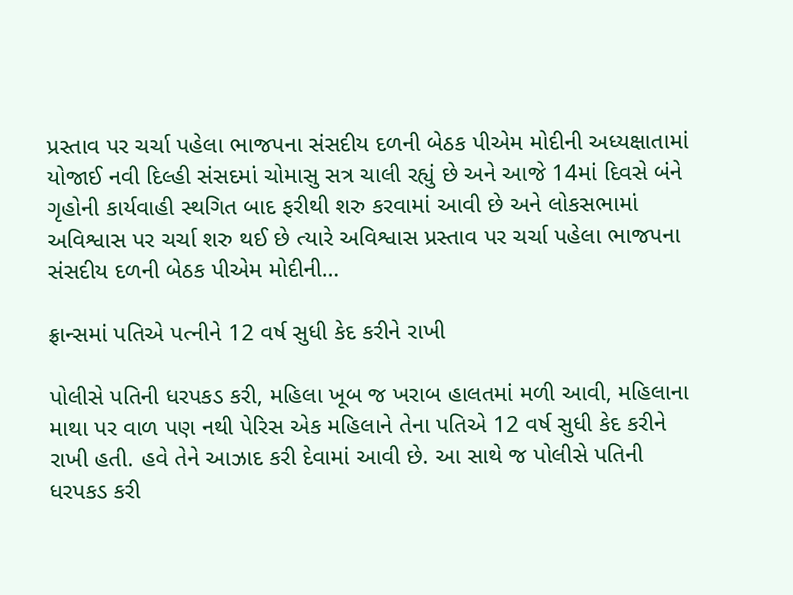પ્રસ્તાવ પર ચર્ચા પહેલા ભાજપના સંસદીય દળની બેઠક પીએમ મોદીની અધ્યક્ષાતામાં યોજાઈ નવી દિલ્હી સંસદમાં ચોમાસુ સત્ર ચાલી રહ્યું છે અને આજે 14માં દિવસે બંને ગૃહોની કાર્યવાહી સ્થગિત બાદ ફરીથી શરુ કરવામાં આવી છે અને લોકસભામાં અવિશ્વાસ પર ચર્ચા શરુ થઈ છે ત્યારે અવિશ્વાસ પ્રસ્તાવ પર ચર્ચા પહેલા ભાજપના સંસદીય દળની બેઠક પીએમ મોદીની…

ફ્રાન્સમાં પતિએ પત્નીને 12 વર્ષ સુધી કેદ કરીને રાખી

પોલીસે પતિની ધરપકડ કરી, મહિલા ખૂબ જ ખરાબ હાલતમાં મળી આવી, મહિલાના માથા પર વાળ પણ નથી પેરિસ એક મહિલાને તેના પતિએ 12 વર્ષ સુધી કેદ કરીને રાખી હતી. હવે તેને આઝાદ કરી દેવામાં આવી છે. આ સાથે જ પોલીસે પતિની ધરપકડ કરી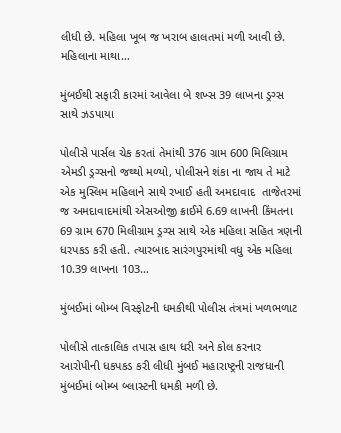લીધી છે. મહિલા ખૂબ જ ખરાબ હાલતમાં મળી આવી છે. મહિલાના માથા…

મુંબઈથી સફારી કારમાં આવેલા બે શખ્સ 39 લાખના ડ્રગ્સ સાથે ઝડપાયા

પોલીસે પાર્સલ ચેક કરતાં તેમાંથી 376 ગ્રામ 600 મિલિગ્રામ એમડી ડ્રગ્સનો જથ્થો મળ્યો, પોલીસને શંકા ના જાય તે માટે એક મુસ્લિમ મહિલાને સાથે રખાઈ હતી અમદાવાદ  તાજેતરમાં જ અમદાવાદમાંથી એસઓજી ક્રાઈમે 6.69 લાખની કિંમતના 69 ગ્રામ 670 મિલીગ્રામ ડ્રગ્સ સાથે એક મહિલા સહિત ત્રણની ધરપકડ કરી હતી. ત્યારબાદ સારંગપુરમાંથી વધુ એક મહિલા 10.39 લાખના 103…

મુંબઈમાં બોમ્બ વિસ્ફોટની ધમકીથી પોલીસ તંત્રમાં ખળભળાટ

પોલીસે તાત્કાલિક તપાસ હાથ ધરી અને કોલ કરનાર આરોપીની ધકપકડ કરી લીધી મુંબઈ મહારાષ્ટ્રની રાજધાની મુંબઈમાં બોમ્બ બ્લાસ્ટની ધમકી મળી છે.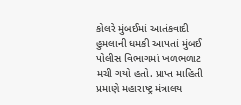કોલરે મુંબઈમાં આતંકવાદી હુમલાની ધમકી આપતાં મુંબઈ પોલીસ વિભાગમાં ખળભળાટ મચી ગયો હતો. પ્રાપ્ત માહિતી પ્રમાણે મહારાષ્ટ્ર મંત્રાલય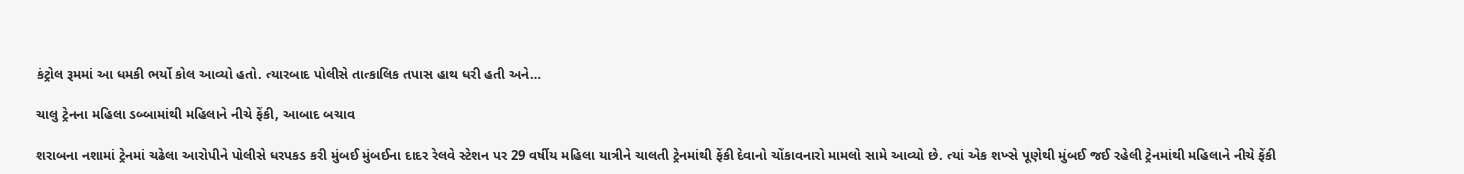કંટ્રોલ રૂમમાં આ ધમકી ભર્યો કોલ આવ્યો હતો. ત્યારબાદ પોલીસે તાત્કાલિક તપાસ હાથ ધરી હતી અને…

ચાલુ ટ્રેનના મહિલા ડબ્બામાંથી મહિલાને નીચે ફેંકી, આબાદ બચાવ

શરાબના નશામાં ટ્રેનમાં ચઢેલા આરોપીને પોલીસે ધરપકડ કરી મુંબઈ મુંબઈના દાદર રેલવે સ્ટેશન પર 29 વર્ષીય મહિલા યાત્રીને ચાલતી ટ્રેનમાંથી ફેંકી દેવાનો ચોંકાવનારો મામલો સામે આવ્યો છે. ત્યાં એક શખ્સે પૂણેથી મુંબઈ જઈ રહેલી ટ્રેનમાંથી મહિલાને નીચે ફેંકી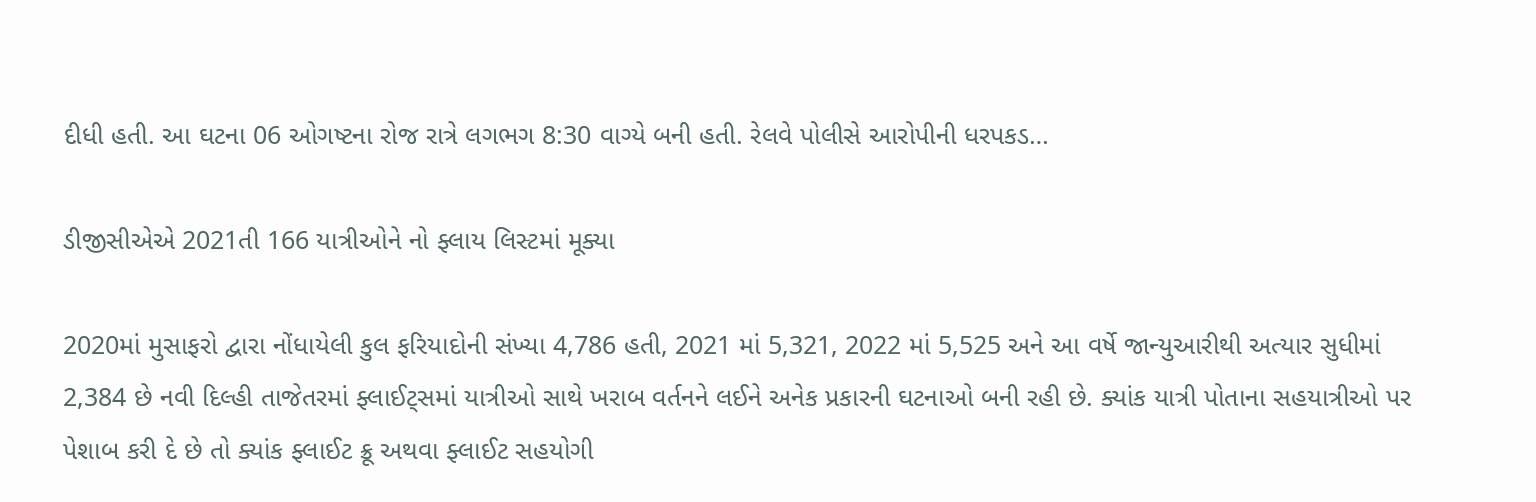દીધી હતી. આ ઘટના 06 ઓગષ્ટના રોજ રાત્રે લગભગ 8:30 વાગ્યે બની હતી. રેલવે પોલીસે આરોપીની ધરપકડ…

ડીજીસીએએ 2021તી 166 યાત્રીઓને નો ફ્લાય લિસ્ટમાં મૂક્યા

2020માં મુસાફરો દ્વારા નોંધાયેલી કુલ ફરિયાદોની સંખ્યા 4,786 હતી, 2021 માં 5,321, 2022 માં 5,525 અને આ વર્ષે જાન્યુઆરીથી અત્યાર સુધીમાં 2,384 છે નવી દિલ્હી તાજેતરમાં ફ્લાઈટ્સમાં યાત્રીઓ સાથે ખરાબ વર્તનને લઈને અનેક પ્રકારની ઘટનાઓ બની રહી છે. ક્યાંક યાત્રી પોતાના સહયાત્રીઓ પર પેશાબ કરી દે છે તો ક્યાંક ફ્લાઈટ ક્રૂ અથવા ફ્લાઈટ સહયોગી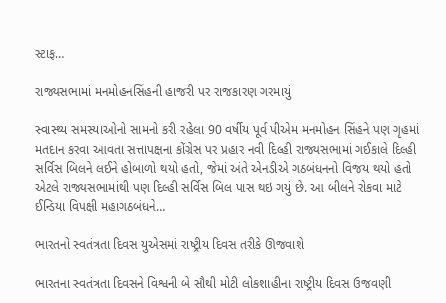સ્ટાફ…

રાજ્યસભામાં મનમોહનસિંહની હાજરી પર રાજકારણ ગરમાયું

સ્વાસ્થ્ય સમસ્યાઓનો સામનો કરી રહેલા 90 વર્ષીય પૂર્વ પીએમ મનમોહન સિંહને પણ ગૃહમાં મતદાન કરવા આવતા સત્તાપક્ષના કોંગ્રેસ પર પ્રહાર નવી દિલ્હી રાજ્યસભામાં ગઈકાલે દિલ્હી સર્વિસ બિલને લઈને હોબાળો થયો હતો, જેમાં અંતે એનડીએ ગઠબંધનનો વિજય થયો હતો એટલે રાજ્યસભામાંથી પણ દિલ્હી સર્વિસ બિલ પાસ થઇ ગયું છે. આ બીલને રોકવા માટે ઈન્ડિયા વિપક્ષી મહાગઠબંધને…

ભારતનો સ્વતંત્રતા દિવસ યુએસમાં રાષ્ટ્રીય દિવસ તરીકે ઊજવાશે

ભારતના સ્વતંત્રતા દિવસને વિશ્વની બે સૌથી મોટી લોકશાહીના રાષ્ટ્રીય દિવસ ઉજવણી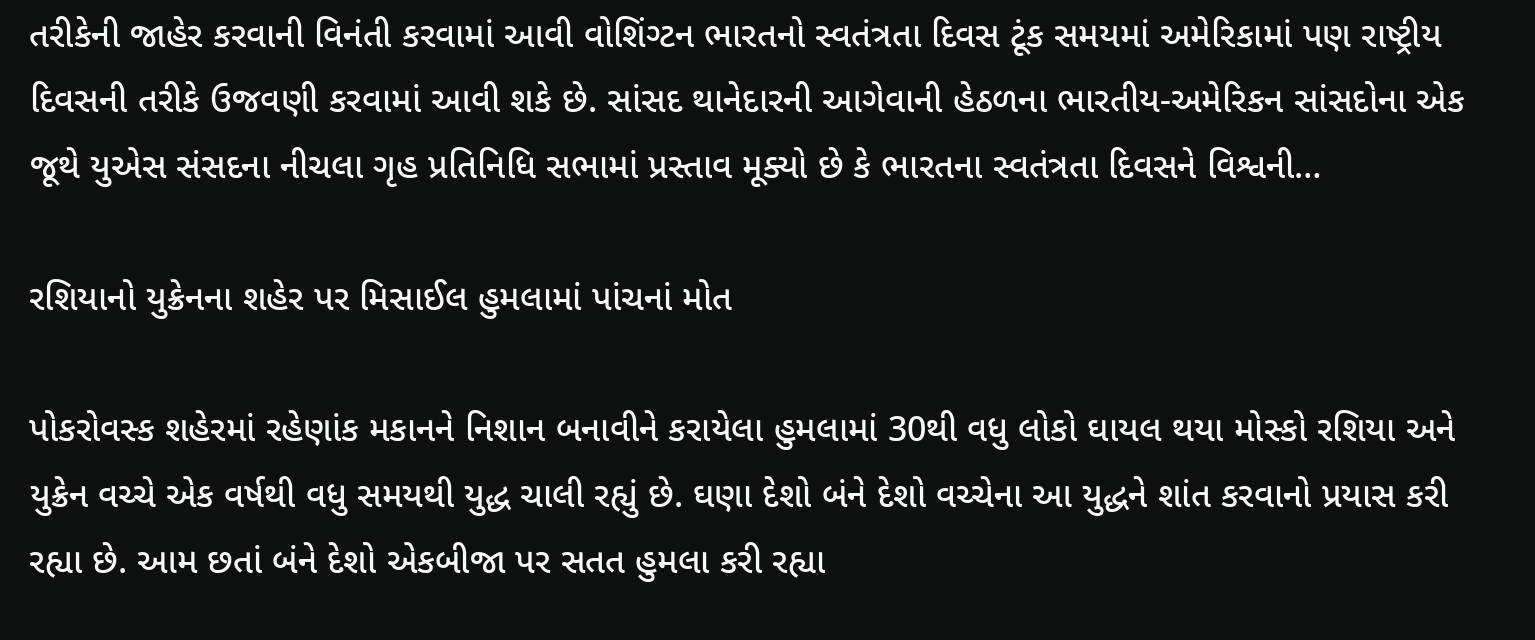તરીકેની જાહેર કરવાની વિનંતી કરવામાં આવી વોશિંગ્ટન ભારતનો સ્વતંત્રતા દિવસ ટૂંક સમયમાં અમેરિકામાં પણ રાષ્ટ્રીય દિવસની તરીકે ઉજવણી કરવામાં આવી શકે છે. સાંસદ થાનેદારની આગેવાની હેઠળના ભારતીય-અમેરિકન સાંસદોના એક જૂથે યુએસ સંસદના નીચલા ગૃહ પ્રતિનિધિ સભામાં પ્રસ્તાવ મૂક્યો છે કે ભારતના સ્વતંત્રતા દિવસને વિશ્વની…

રશિયાનો યુક્રેનના શહેર પર મિસાઈલ હુમલામાં પાંચનાં મોત

પોકરોવસ્ક શહેરમાં રહેણાંક મકાનને નિશાન બનાવીને કરાયેલા હુમલામાં 30થી વધુ લોકો ઘાયલ થયા મોસ્કો રશિયા અને યુક્રેન વચ્ચે એક વર્ષથી વધુ સમયથી યુદ્ધ ચાલી રહ્યું છે. ઘણા દેશો બંને દેશો વચ્ચેના આ યુદ્ધને શાંત કરવાનો પ્રયાસ કરી રહ્યા છે. આમ છતાં બંને દેશો એકબીજા પર સતત હુમલા કરી રહ્યા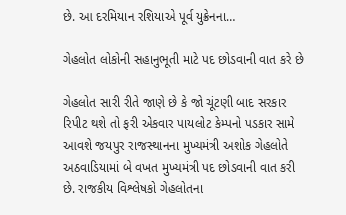છે. આ દરમિયાન રશિયાએ પૂર્વ યુક્રેનના…

ગેહલોત લોકોની સહાનુભૂતી માટે પદ છોડવાની વાત કરે છે

ગેહલોત સારી રીતે જાણે છે કે જો ચૂંટણી બાદ સરકાર રિપીટ થશે તો ફરી એકવાર પાયલોટ કેમ્પનો પડકાર સામે આવશે જયપુર રાજસ્થાનના મુખ્યમંત્રી અશોક ગેહલોતે અઠવાડિયામાં બે વખત મુખ્યમંત્રી પદ છોડવાની વાત કરી છે. રાજકીય વિશ્લેષકો ગેહલોતના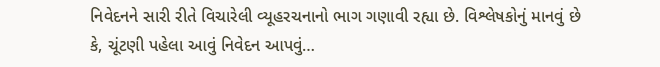નિવેદનને સારી રીતે વિચારેલી વ્યૂહરચનાનો ભાગ ગણાવી રહ્યા છે. વિશ્લેષકોનું માનવું છે કે, ચૂંટણી પહેલા આવું નિવેદન આપવું…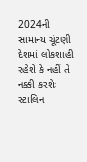2024ની સામાન્ય ચૂંટણી દેશમાં લોકશાહી રહેશે કે નહીં તે નક્કી કરશેઃ સ્ટાલિન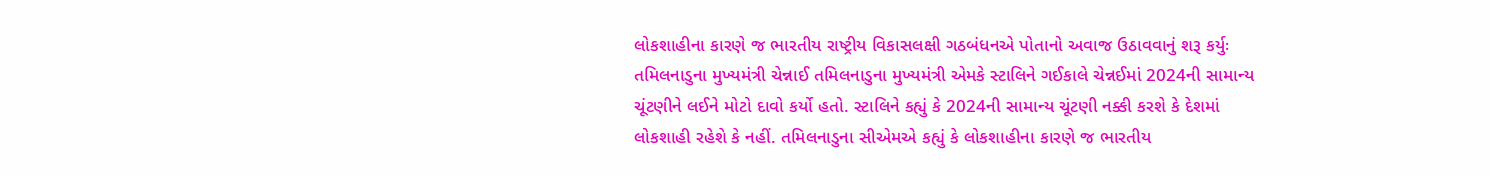લોકશાહીના કારણે જ ભારતીય રાષ્ટ્રીય વિકાસલક્ષી ગઠબંધનએ પોતાનો અવાજ ઉઠાવવાનું શરૂ કર્યુઃ તમિલનાડુના મુખ્યમંત્રી ચેન્નાઈ તમિલનાડુના મુખ્યમંત્રી એમકે સ્ટાલિને ગઈકાલે ચેન્નઈમાં 2024ની સામાન્ય ચૂંટણીને લઈને મોટો દાવો કર્યો હતો. સ્ટાલિને કહ્યું કે 2024ની સામાન્ય ચૂંટણી નક્કી કરશે કે દેશમાં લોકશાહી રહેશે કે નહીં. તમિલનાડુના સીએમએ કહ્યું કે લોકશાહીના કારણે જ ભારતીય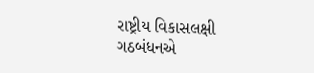રાષ્ટ્રીય વિકાસલક્ષી ગઠબંધનએ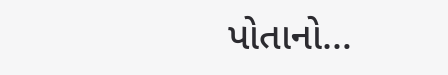પોતાનો…